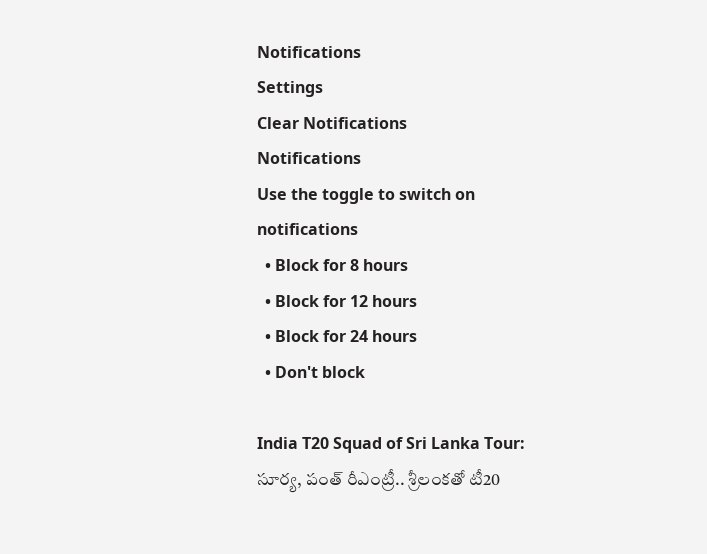Notifications
Settings
Clear Notifications
Notifications
Use the toggle to switch on notifications
  • Block for 8 hours
  • Block for 12 hours
  • Block for 24 hours
  • Don't block

India T20 Squad of Sri Lanka Tour: సూర్య, పంత్ రీఎంట్రీ.. శ్రీలంకతో టీ20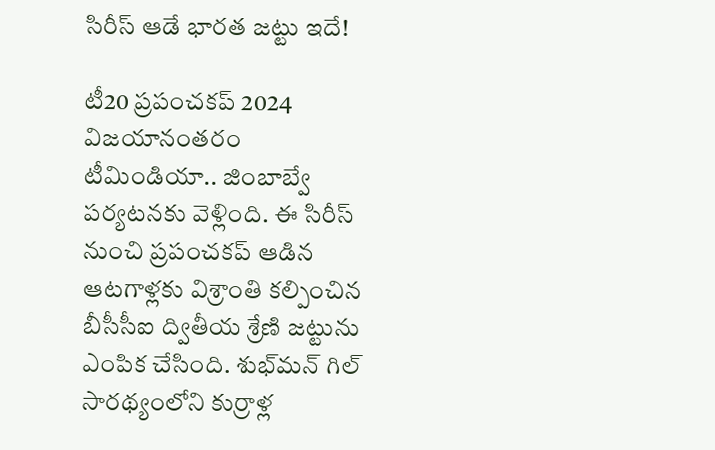సిరీస్ ఆడే భారత జట్టు ఇదే!

టీ20 ప్రపంచకప్ 2024 విజయానంతరం టీమిండియా.. జింబాబ్వే పర్యటనకు వెళ్లింది. ఈ సిరీస్‌ నుంచి ప్రపంచకప్ ఆడిన ఆటగాళ్లకు విశ్రాంతి కల్పించిన బీసీసీఐ ద్వితీయ శ్రేణి జట్టును ఎంపిక చేసింది. శుభ్‌మన్ గిల్ సారథ్యంలోని కుర్రాళ్ల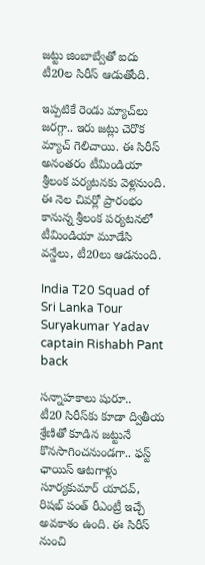జట్టు జింబాబ్వేతో ఐదు టీ20ల సిరీస్ ఆడుతోంది.

ఇప్పటికే రెండు మ్యాచ్‌లు జరగ్గా.. ఇరు జట్లు చెరొక మ్యాచ్ గెలిచాయి. ఈ సిరీస్ అనంతరం టీమిండియా శ్రీలంక పర్యటనకు వెళ్లనుంది. ఈ నెల చివర్లో ప్రారంభం కానున్న శ్రీలంక పర్యటనలో టీమిండియా మూడేసి వన్డేలు, టీ20లు ఆడనుంది.

India T20 Squad of Sri Lanka Tour Suryakumar Yadav captain Rishabh Pant back

సన్నాహకాలు షురూ..
టీ20 సిరీస్‌కు కూడా ద్వితీయ శ్రేణితో కూడిన జట్టునే కొనసాగించనుండగా.. ఫస్ట్ ఛాయిస్ ఆటగాళ్లు సూర్యకుమార్ యాదవ్, రిషభ్ పంత్ రీఎంట్రీ ఇచ్చే అవకాశం ఉంది. ఈ సిరీస్‌ నుంచి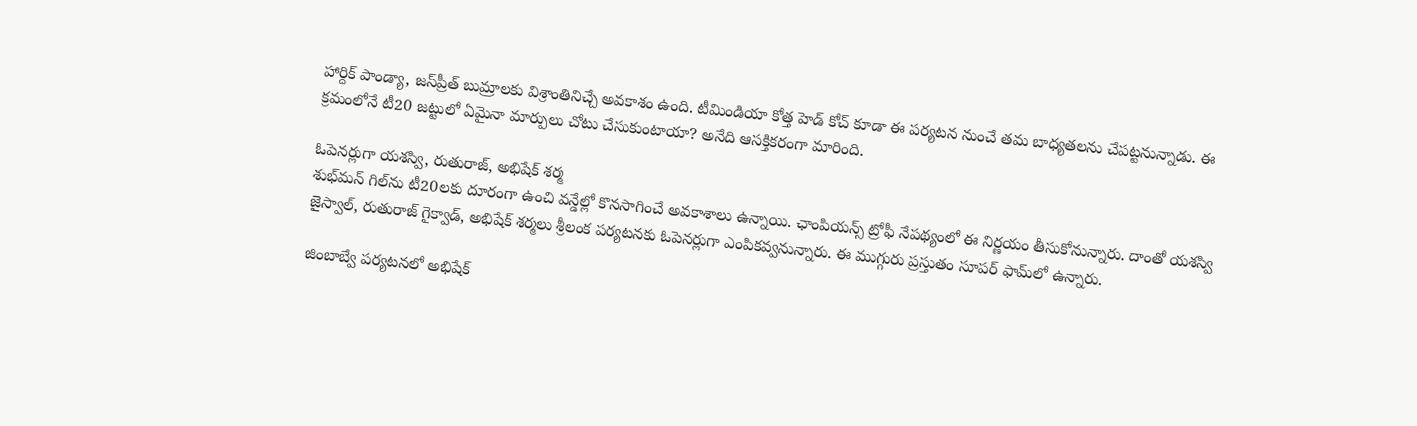హార్దిక్ పాండ్యా, జస్‌ప్రీత్ బుమ్రాలకు విశ్రాంతినిచ్చే అవకాశం ఉంది. టీమిండియా కోత్త హెడ్ కోచ్ కూడా ఈ పర్యటన నుంచే తమ బాధ్యతలను చేపట్టనున్నాడు. ఈ క్రమంలోనే టీ20 జట్టులో ఏమైనా మార్పులు చోటు చేసుకుంటాయా? అనేది ఆసక్తికరంగా మారింది.

ఓపెనర్లుగా యశస్వి, రుతురాజ్, అభిషేక్ శర్మ
శుభ్‌మన్ గిల్‌ను టీ20లకు దూరంగా ఉంచి వన్డేల్లో కొనసాగించే అవకాశాలు ఉన్నాయి. ఛాంపియన్స్ ట్రోఫీ నేపథ్యంలో ఈ నిర్ణయం తీసుకోనున్నారు. దాంతో యశస్వి జైస్వాల్, రుతురాజ్ గైక్వాడ్, అభిషేక్ శర్మలు శ్రీలంక పర్యటనకు ఓపెనర్లుగా ఎంపికవ్వనున్నారు. ఈ ముగ్గురు ప్రస్తుతం సూపర్ ఫామ్‌లో ఉన్నారు.

జింబాబ్వే పర్యటనలో అభిషేక్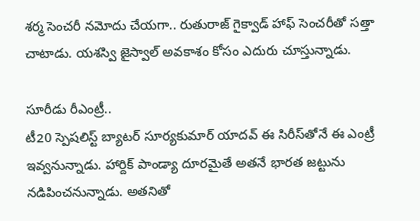శర్మ సెంచరీ నమోదు చేయగా.. రుతురాజ్ గైక్వాడ్ హాఫ్ సెంచరీతో సత్తా చాటాడు. యశస్వి జైస్వాల్ అవకాశం కోసం ఎదురు చూస్తున్నాడు.

సూరీడు రీఎంట్రీ..
టీ20 స్పెషలిస్ట్ బ్యాటర్ సూర్యకుమార్ యాదవ్ ఈ సిరీస్‌తోనే ఈ ఎంట్రీ ఇవ్వనున్నాడు. హార్దిక్ పాండ్యా దూరమైతే అతనే భారత జట్టును నడిపించనున్నాడు. అతనితో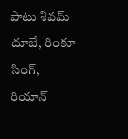పాటు శివమ్ దూబే, రింకూ సింగ్, రియాన్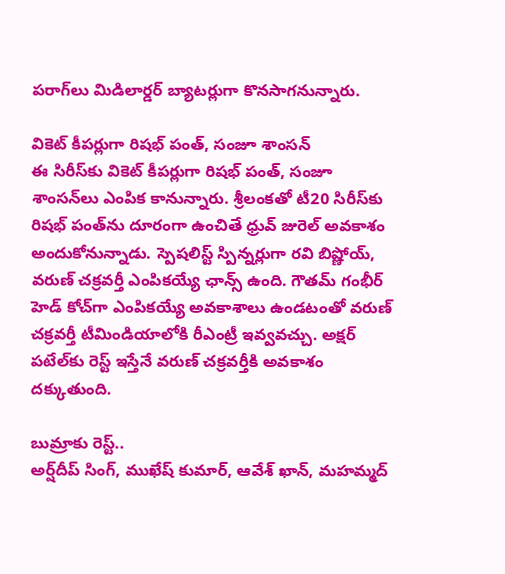పరాగ్‌లు మిడిలార్డర్ బ్యాటర్లుగా కొనసాగనున్నారు.

వికెట్ కీపర్లుగా రిషభ్ పంత్, సంజూ శాంసన్
ఈ సిరీస్‌కు వికెట్ కీపర్లుగా రిషభ్ పంత్, సంజూ శాంసన్‌లు ఎంపిక కానున్నారు. శ్రీలంకతో టీ20 సిరీస్‌కు రిషభ్ పంత్‌ను దూరంగా ఉంచితే ధ్రువ్ జురెల్‌ అవకాశం అందుకోనున్నాడు. స్పెషలిస్ట్ స్పిన్నర్లుగా రవి బిష్ణోయ్, వరుణ్ చక్రవర్తీ ఎంపికయ్యే ఛాన్స్ ఉంది. గౌతమ్ గంభీర్ హెడ్ కోచ్‌గా ఎంపికయ్యే అవకాశాలు ఉండటంతో వరుణ్ చక్రవర్తీ టీమిండియాలోకి రీఎంట్రీ ఇవ్వవచ్చు. అక్షర్ పటేల్‌కు రెస్ట్ ఇస్తేనే వరుణ్ చక్రవర్తీకి అవకాశం దక్కుతుంది.

బుమ్రాకు రెస్ట్..
అర్ష్‌దీప్ సింగ్, ముఖేష్ కుమార్, ఆవేశ్ ఖాన్, మహమ్మద్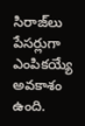సిరాజ్‌లు పేసర్లుగా ఎంపికయ్యే అవకాశం ఉంది.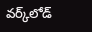వర్క్‌లోడ్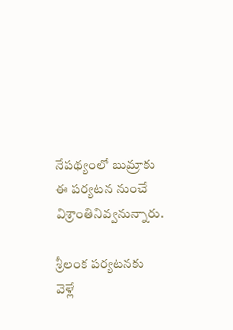నేపథ్యంలో బుమ్రాకు ఈ పర్యటన నుంచే విశ్రాంతినివ్వనున్నారు.

శ్రీలంక పర్యటనకు వెళ్లే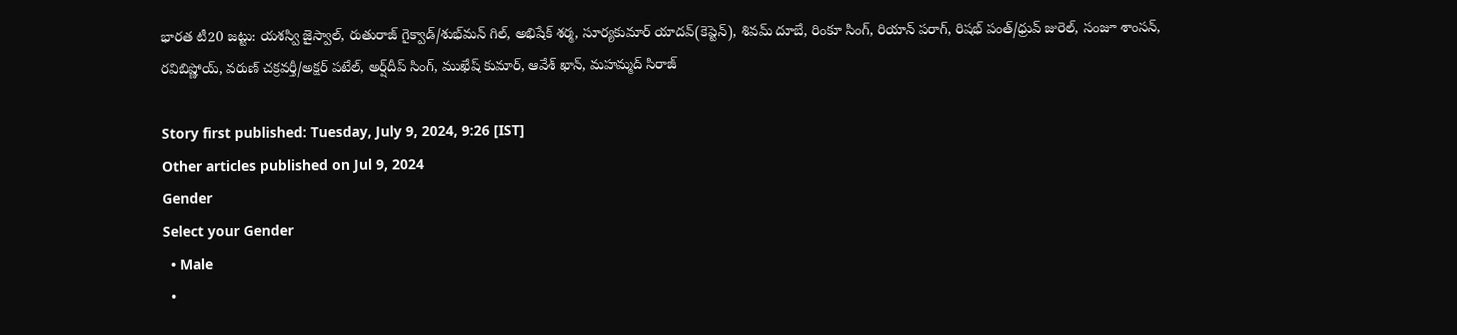భారత టీ20 జట్టు: యశస్వి జైస్వాల్, రుతురాజ్ గైక్వాడ్/శుభ్‌మన్ గిల్, అభిషేక్ శర్మ, సూర్యకుమార్ యాదవ్(కెప్టెన్), శివమ్ దూబే, రింకూ సింగ్, రియాన్ పరాగ్, రిషభ్ పంత్/ధ్రువ్ జురెల్, సంజూ శాంసన్, రవిబిష్ణోయ్, వరుణ్ చక్రవర్తీ/అక్షర్ పటేల్, అర్ష్‌దీప్ సింగ్, ముఖేష్ కుమార్, ఆవేశ్ ఖాన్, మహమ్మద్ సిరాజ్

Story first published: Tuesday, July 9, 2024, 9:26 [IST]
Other articles published on Jul 9, 2024
Gender
Select your Gender
  • Male
  •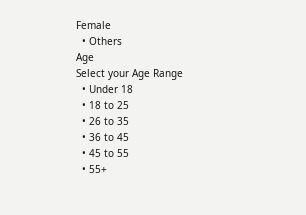Female
  • Others
Age
Select your Age Range
  • Under 18
  • 18 to 25
  • 26 to 35
  • 36 to 45
  • 45 to 55
  • 55+